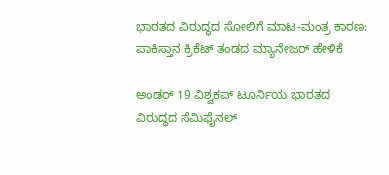ಭಾರತದ ವಿರುದ್ಧದ ಸೋಲಿಗೆ ಮಾಟ-ಮಂತ್ರ ಕಾರಣ: ಪಾಕಿಸ್ತಾನ ಕ್ರಿಕೆಟ್ ತಂಡದ ಮ್ಯಾನೇಜರ್ ಹೇಳಿಕೆ

ಅಂಡರ್ 19 ವಿಶ್ವಕಪ್ ಟೂರ್ನಿಯ ಭಾರತದ ವಿರುದ್ಧದ ಸೆಮಿಫೈನಲ್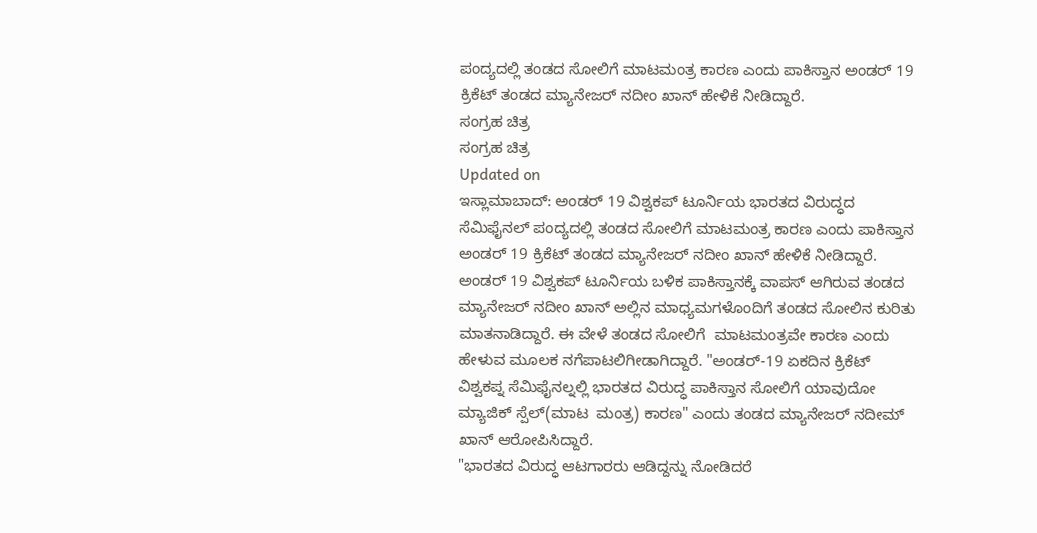ಪಂದ್ಯದಲ್ಲಿ ತಂಡದ ಸೋಲಿಗೆ ಮಾಟಮಂತ್ರ ಕಾರಣ ಎಂದು ಪಾಕಿಸ್ತಾನ ಅಂಡರ್ 19 ಕ್ರಿಕೆಟ್ ತಂಡದ ಮ್ಯಾನೇಜರ್ ನದೀಂ ಖಾನ್ ಹೇಳಿಕೆ ನೀಡಿದ್ದಾರೆ.
ಸಂಗ್ರಹ ಚಿತ್ರ
ಸಂಗ್ರಹ ಚಿತ್ರ
Updated on
ಇಸ್ಲಾಮಾಬಾದ್: ಅಂಡರ್ 19 ವಿಶ್ವಕಪ್ ಟೂರ್ನಿಯ ಭಾರತದ ವಿರುದ್ಧದ ಸೆಮಿಫೈನಲ್ ಪಂದ್ಯದಲ್ಲಿ ತಂಡದ ಸೋಲಿಗೆ ಮಾಟಮಂತ್ರ ಕಾರಣ ಎಂದು ಪಾಕಿಸ್ತಾನ ಅಂಡರ್ 19 ಕ್ರಿಕೆಟ್ ತಂಡದ ಮ್ಯಾನೇಜರ್ ನದೀಂ ಖಾನ್ ಹೇಳಿಕೆ ನೀಡಿದ್ದಾರೆ.
ಅಂಡರ್ 19 ವಿಶ್ವಕಪ್ ಟೂರ್ನಿಯ ಬಳಿಕ ಪಾಕಿಸ್ತಾನಕ್ಕೆ ವಾಪಸ್ ಆಗಿರುವ ತಂಡದ ಮ್ಯಾನೇಜರ್ ನದೀಂ ಖಾನ್ ಅಲ್ಲಿನ ಮಾಧ್ಯಮಗಳೊಂದಿಗೆ ತಂಡದ ಸೋಲಿನ ಕುರಿತು ಮಾತನಾಡಿದ್ದಾರೆ. ಈ ವೇಳೆ ತಂಡದ ಸೋಲಿಗೆ  ಮಾಟಮಂತ್ರವೇ ಕಾರಣ ಎಂದು ಹೇಳುವ ಮೂಲಕ ನಗೆಪಾಟಲಿಗೀಡಾಗಿದ್ದಾರೆ. "ಅಂಡರ್-19 ಏಕದಿನ ಕ್ರಿಕೆಟ್ ವಿಶ್ವಕಪ್ನ ಸೆಮಿಫೈನಲ್ನಲ್ಲಿ ಭಾರತದ ವಿರುದ್ಧ ಪಾಕಿಸ್ತಾನ ಸೋಲಿಗೆ ಯಾವುದೋ ಮ್ಯಾಜಿಕ್ ಸ್ಪೆಲ್(ಮಾಟ  ಮಂತ್ರ) ಕಾರಣ" ಎಂದು ತಂಡದ ಮ್ಯಾನೇಜರ್ ನದೀಮ್ ಖಾನ್ ಆರೋಪಿಸಿದ್ದಾರೆ.
"ಭಾರತದ ವಿರುದ್ಧ ಆಟಗಾರರು ಆಡಿದ್ದನ್ನು ನೋಡಿದರೆ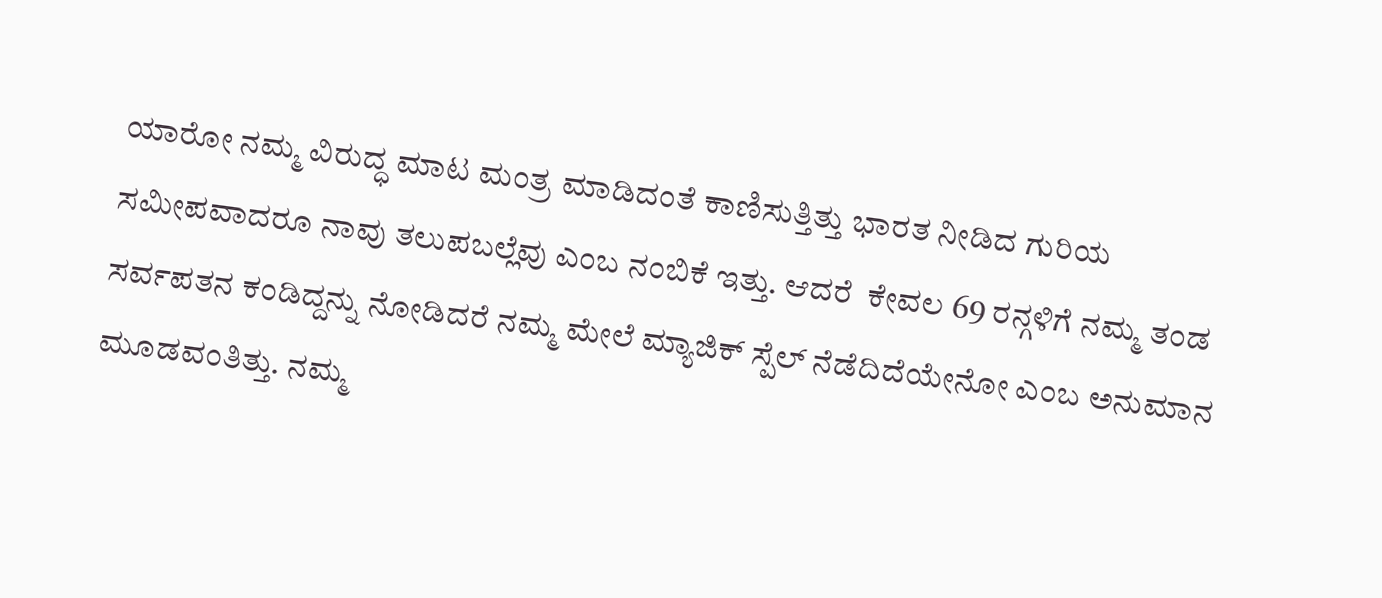ಯಾರೋ ನಮ್ಮ ವಿರುದ್ಧ ಮಾಟ ಮಂತ್ರ ಮಾಡಿದಂತೆ ಕಾಣಿಸುತ್ತಿತ್ತು ಭಾರತ ನೀಡಿದ ಗುರಿಯ ಸಮೀಪವಾದರೂ ನಾವು ತಲುಪಬಲ್ಲೆವು ಎಂಬ ನಂಬಿಕೆ ಇತ್ತು. ಆದರೆ  ಕೇವಲ 69 ರನ್ಗಳಿಗೆ ನಮ್ಮ ತಂಡ ಸರ್ವಪತನ ಕಂಡಿದ್ದನ್ನು ನೋಡಿದರೆ ನಮ್ಮ ಮೇಲೆ ಮ್ಯಾಜಿಕ್ ಸ್ಪೆಲ್ ನೆಡೆದಿದೆಯೇನೋ ಎಂಬ ಅನುಮಾನ ಮೂಡವಂತಿತ್ತು. ನಮ್ಮ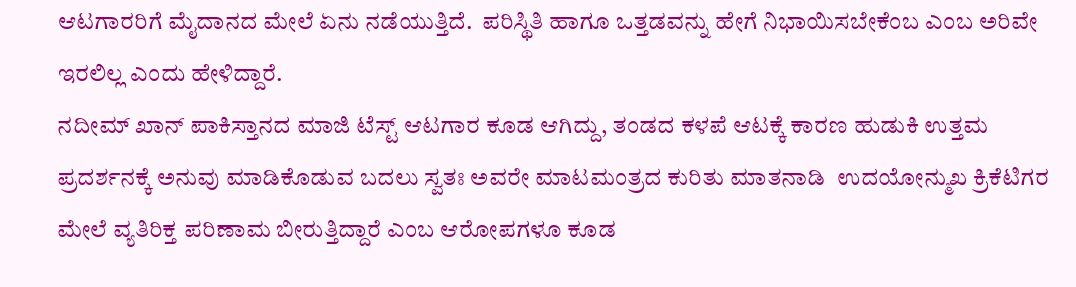ಆಟಗಾರರಿಗೆ ಮೈದಾನದ ಮೇಲೆ ಏನು ನಡೆಯುತ್ತಿದೆ.  ಪರಿಸ್ಥಿತಿ ಹಾಗೂ ಒತ್ತಡವನ್ನು ಹೇಗೆ ನಿಭಾಯಿಸಬೇಕೆಂಬ ಎಂಬ ಅರಿವೇ ಇರಲಿಲ್ಲ ಎಂದು ಹೇಳಿದ್ದಾರೆ.
ನದೀಮ್ ಖಾನ್ ಪಾಕಿಸ್ತಾನದ ಮಾಜಿ ಟೆಸ್ಟ್ ಆಟಗಾರ ಕೂಡ ಆಗಿದ್ದು, ತಂಡದ ಕಳಪೆ ಆಟಕ್ಕೆ ಕಾರಣ ಹುಡುಕಿ ಉತ್ತಮ ಪ್ರದರ್ಶನಕ್ಕೆ ಅನುವು ಮಾಡಿಕೊಡುವ ಬದಲು ಸ್ವತಃ ಅವರೇ ಮಾಟಮಂತ್ರದ ಕುರಿತು ಮಾತನಾಡಿ  ಉದಯೋನ್ಮುಖ ಕ್ರಿಕೆಟಿಗರ ಮೇಲೆ ವ್ಯತಿರಿಕ್ತ ಪರಿಣಾಮ ಬೀರುತ್ತಿದ್ದಾರೆ ಎಂಬ ಆರೋಪಗಳೂ ಕೂಡ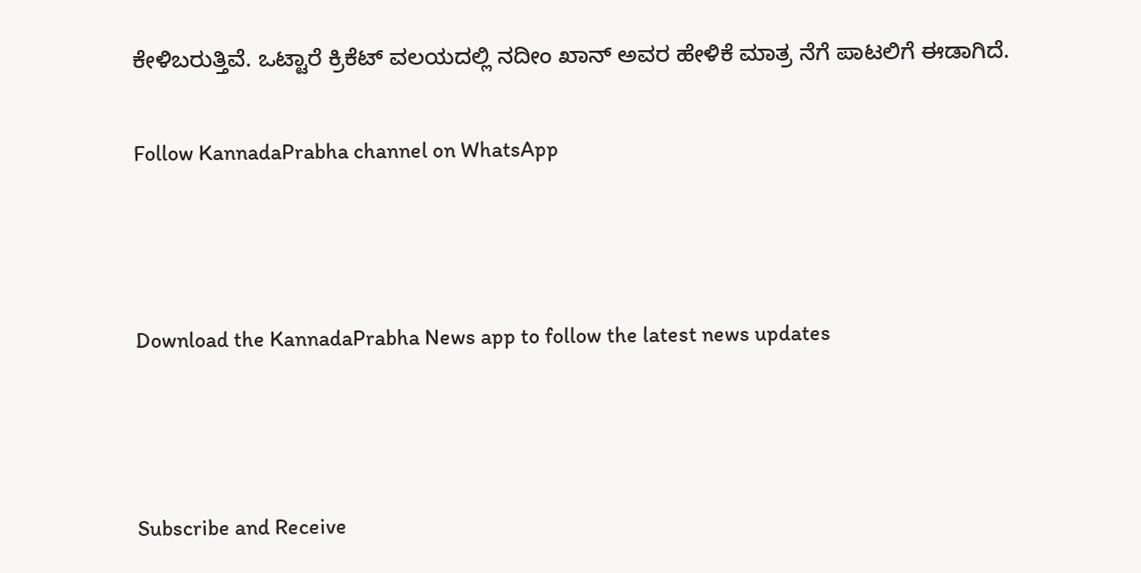ಕೇಳಿಬರುತ್ತಿವೆ. ಒಟ್ಟಾರೆ ಕ್ರಿಕೆಟ್ ವಲಯದಲ್ಲಿ ನದೀಂ ಖಾನ್ ಅವರ ಹೇಳಿಕೆ ಮಾತ್ರ ನೆಗೆ ಪಾಟಲಿಗೆ ಈಡಾಗಿದೆ.

Follow KannadaPrabha channel on WhatsApp



Download the KannadaPrabha News app to follow the latest news updates



Subscribe and Receive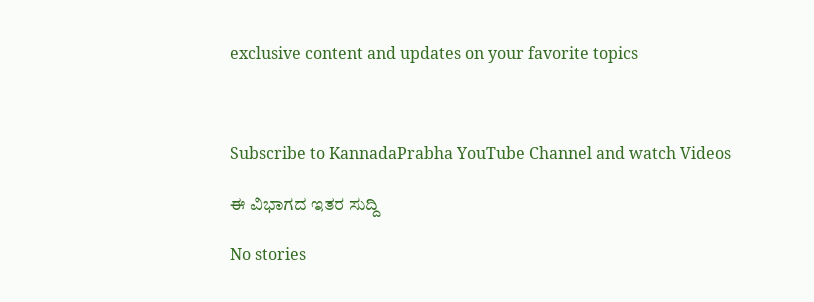exclusive content and updates on your favorite topics



Subscribe to KannadaPrabha YouTube Channel and watch Videos

ಈ ವಿಭಾಗದ ಇತರ ಸುದ್ದಿ

No stories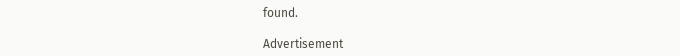found.

Advertisement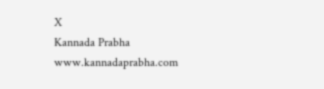X
Kannada Prabha
www.kannadaprabha.com